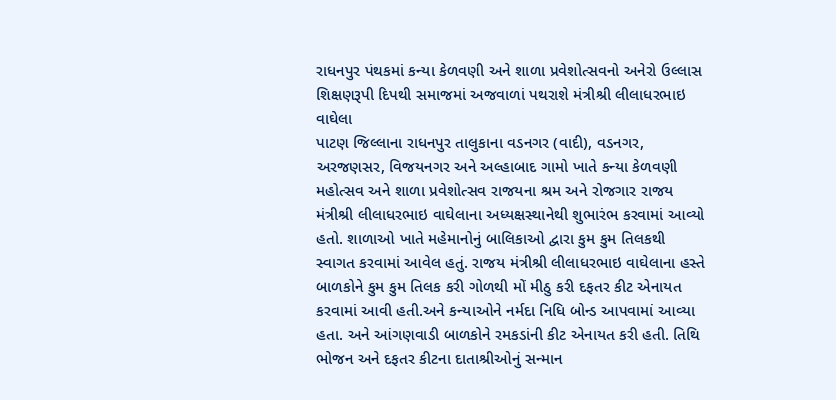રાધનપુર પંથકમાં કન્યા કેળવણી અને શાળા પ્રવેશોત્સવનો અનેરો ઉલ્લાસ શિક્ષણરૂપી દિપથી સમાજમાં અજવાળાં પથરાશે મંત્રીશ્રી લીલાધરભાઇ વાઘેલા
પાટણ જિલ્લાના રાધનપુર તાલુકાના વડનગર (વાદી), વડનગર, અરજણસર, વિજયનગર અને અલ્હાબાદ ગામો ખાતે કન્યા કેળવણી મહોત્સવ અને શાળા પ્રવેશોત્સવ રાજયના શ્રમ અને રોજગાર રાજય મંત્રીશ્રી લીલાધરભાઇ વાઘેલાના અધ્યક્ષસ્થાનેથી શુભારંભ કરવામાં આવ્યો હતો. શાળાઓ ખાતે મહેમાનોનું બાલિકાઓ દ્વારા કુમ કુમ તિલકથી સ્વાગત કરવામાં આવેલ હતું. રાજય મંત્રીશ્રી લીલાધરભાઇ વાઘેલાના હસ્તે બાળકોને કુમ કુમ તિલક કરી ગોળથી મોં મીઠુ કરી દફતર કીટ એનાયત કરવામાં આવી હતી.અને કન્યાઓને નર્મદા નિધિ બોન્ડ આપવામાં આવ્યા હતા. અને આંગણવાડી બાળકોને રમકડાંની કીટ એનાયત કરી હતી. તિથિ ભોજન અને દફતર કીટના દાતાશ્રીઓનું સન્માન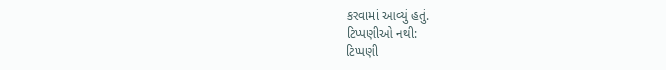કરવામાં આવ્યું હતું.
ટિપ્પણીઓ નથી:
ટિપ્પણી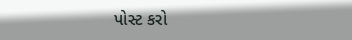પોસ્ટ કરો